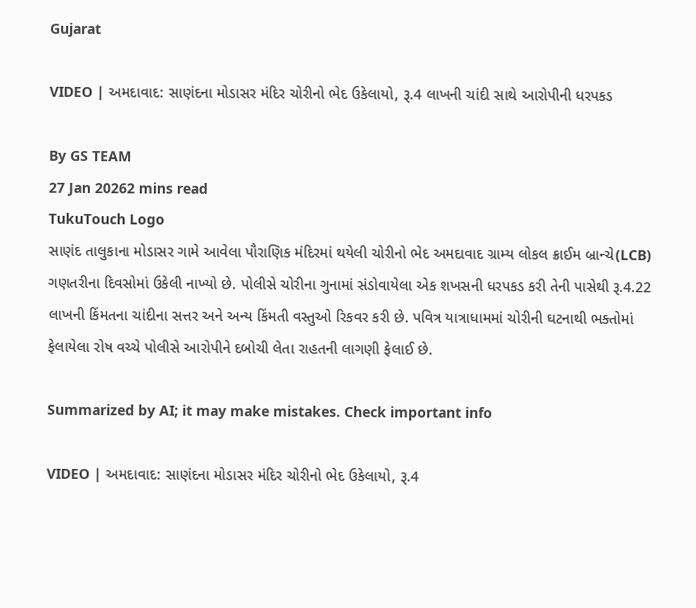Gujarat

VIDEO | અમદાવાદ: સાણંદના મોડાસર મંદિર ચોરીનો ભેદ ઉકેલાયો, રૂ.4 લાખની ચાંદી સાથે આરોપીની ધરપકડ

By GS TEAM
27 Jan 20262 mins read
TukuTouch Logo
સાણંદ તાલુકાના મોડાસર ગામે આવેલા પૌરાણિક મંદિરમાં થયેલી ચોરીનો ભેદ અમદાવાદ ગ્રામ્ય લોકલ ક્રાઈમ બ્રાન્ચે(LCB) ગણતરીના દિવસોમાં ઉકેલી નાખ્યો છે. પોલીસે ચોરીના ગુનામાં સંડોવાયેલા એક શખસની ધરપકડ કરી તેની પાસેથી રૂ.4.22 લાખની કિંમતના ચાંદીના સત્તર અને અન્ય કિંમતી વસ્તુઓ રિકવર કરી છે. પવિત્ર યાત્રાધામમાં ચોરીની ઘટનાથી ભક્તોમાં ફેલાયેલા રોષ વચ્ચે પોલીસે આરોપીને દબોચી લેતા રાહતની લાગણી ફેલાઈ છે.

Summarized by AI; it may make mistakes. Check important info

VIDEO | અમદાવાદ: સાણંદના મોડાસર મંદિર ચોરીનો ભેદ ઉકેલાયો, રૂ.4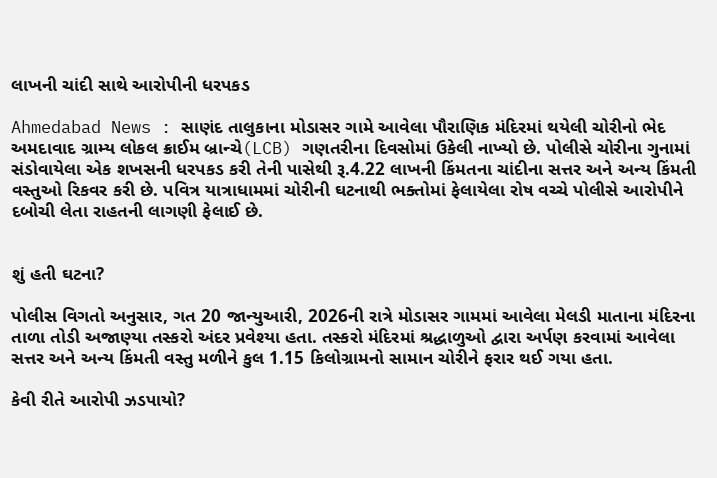લાખની ચાંદી સાથે આરોપીની ધરપકડ

Ahmedabad News : સાણંદ તાલુકાના મોડાસર ગામે આવેલા પૌરાણિક મંદિરમાં થયેલી ચોરીનો ભેદ અમદાવાદ ગ્રામ્ય લોકલ ક્રાઈમ બ્રાન્ચે(LCB) ગણતરીના દિવસોમાં ઉકેલી નાખ્યો છે. પોલીસે ચોરીના ગુનામાં સંડોવાયેલા એક શખસની ધરપકડ કરી તેની પાસેથી રૂ.4.22 લાખની કિંમતના ચાંદીના સત્તર અને અન્ય કિંમતી વસ્તુઓ રિકવર કરી છે. પવિત્ર યાત્રાધામમાં ચોરીની ઘટનાથી ભક્તોમાં ફેલાયેલા રોષ વચ્ચે પોલીસે આરોપીને દબોચી લેતા રાહતની લાગણી ફેલાઈ છે.


શું હતી ઘટના?

પોલીસ વિગતો અનુસાર, ગત 20 જાન્યુઆરી, 2026ની રાત્રે મોડાસર ગામમાં આવેલા મેલડી માતાના મંદિરના તાળા તોડી અજાણ્યા તસ્કરો અંદર પ્રવેશ્યા હતા. તસ્કરો મંદિરમાં શ્રદ્ધાળુઓ દ્વારા અર્પણ કરવામાં આવેલા સત્તર અને અન્ય કિંમતી વસ્તુ મળીને કુલ 1.15 કિલોગ્રામનો સામાન ચોરીને ફરાર થઈ ગયા હતા.

કેવી રીતે આરોપી ઝડપાયો?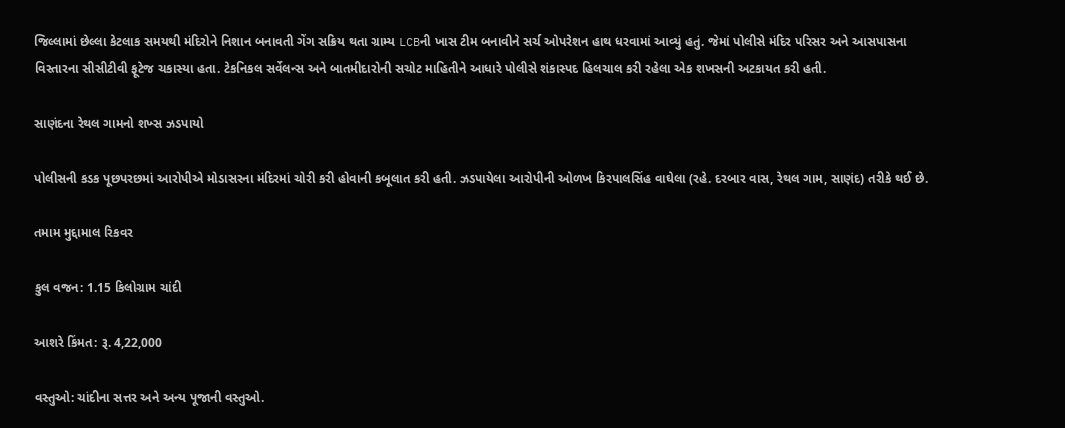જિલ્લામાં છેલ્લા કેટલાક સમયથી મંદિરોને નિશાન બનાવતી ગેંગ સક્રિય થતા ગ્રામ્ય LCBની ખાસ ટીમ બનાવીને સર્ચ ઓપરેશન હાથ ધરવામાં આવ્યું હતું. જેમાં પોલીસે મંદિર પરિસર અને આસપાસના વિસ્તારના સીસીટીવી ફૂટેજ ચકાસ્યા હતા. ટેકનિકલ સર્વેલન્સ અને બાતમીદારોની સચોટ માહિતીને આધારે પોલીસે શંકાસ્પદ હિલચાલ કરી રહેલા એક શખસની અટકાયત કરી હતી.

સાણંદના રેથલ ગામનો શખ્સ ઝડપાયો

પોલીસની કડક પૂછપરછમાં આરોપીએ મોડાસરના મંદિરમાં ચોરી કરી હોવાની કબૂલાત કરી હતી. ઝડપાયેલા આરોપીની ઓળખ કિરપાલસિંહ વાઘેલા (રહે. દરબાર વાસ, રેથલ ગામ, સાણંદ) તરીકે થઈ છે.

તમામ મુદ્દામાલ રિકવર

કુલ વજન: 1.15 કિલોગ્રામ ચાંદી

આશરે કિંમત: રૂ. 4,22,000

વસ્તુઓ: ચાંદીના સત્તર અને અન્ય પૂજાની વસ્તુઓ.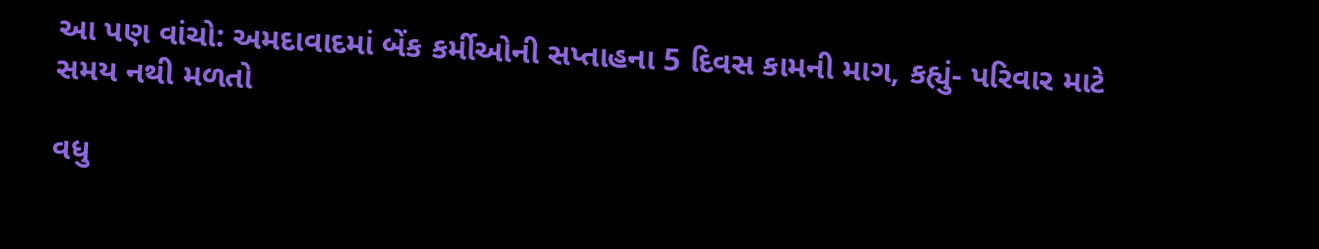આ પણ વાંચો: અમદાવાદમાં બેંક કર્મીઓની સપ્તાહના 5 દિવસ કામની માગ, કહ્યું- પરિવાર માટે સમય નથી મળતો

વધુ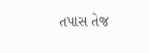તપાસ તેજ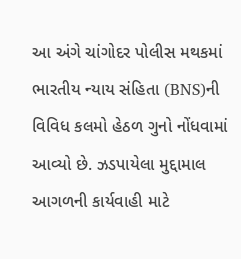આ અંગે ચાંગોદર પોલીસ મથકમાં ભારતીય ન્યાય સંહિતા (BNS)ની વિવિધ કલમો હેઠળ ગુનો નોંધવામાં આવ્યો છે. ઝડપાયેલા મુદ્દામાલ આગળની કાર્યવાહી માટે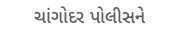ચાંગોદર પોલીસને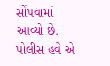સોંપવામાં આવ્યો છે. પોલીસ હવે એ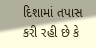દિશામાં તપાસ કરી રહી છે કે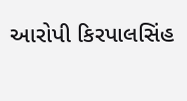આરોપી કિરપાલસિંહ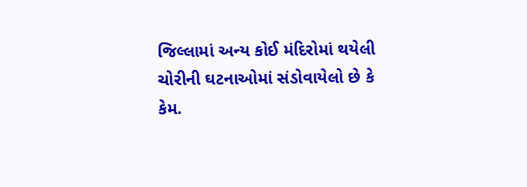જિલ્લામાં અન્ય કોઈ મંદિરોમાં થયેલી ચોરીની ઘટનાઓમાં સંડોવાયેલો છે કે કેમ.